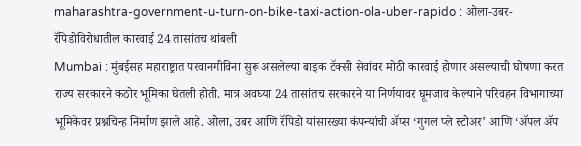maharashtra-government-u-turn-on-bike-taxi-action-ola-uber-rapido : ओला-उबर-रॅपिडोविरोधातील कारवाई 24 तासांतच थांबली
Mumbai : मुंबईसह महाराष्ट्रात परवानगीविना सुरू असलेल्या बाइक टॅक्सी सेवांवर मोठी कारवाई होणार असल्याची घोषणा करत राज्य सरकारने कठोर भूमिका घेतली होती. मात्र अवघ्या 24 तासांतच सरकारने या निर्णयावर घूमजाव केल्याने परिवहन विभागाच्या भूमिकेवर प्रश्नचिन्ह निर्माण झाले आहे. ओला, उबर आणि रॅपिडो यांसारख्या कंपन्यांची ॲप्स ‘गुगल प्ले स्टोअर’ आणि ‘ॲपल ॲप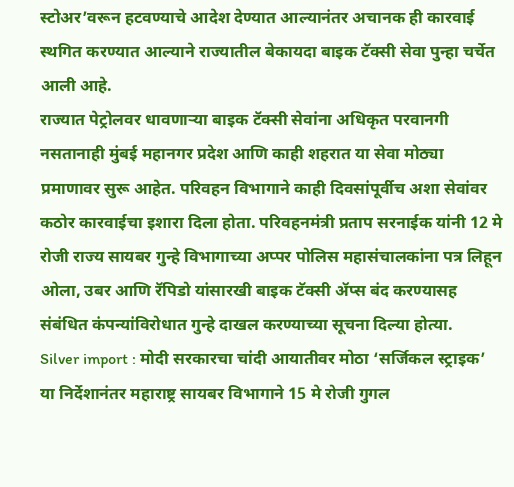स्टोअर’वरून हटवण्याचे आदेश देण्यात आल्यानंतर अचानक ही कारवाई स्थगित करण्यात आल्याने राज्यातील बेकायदा बाइक टॅक्सी सेवा पुन्हा चर्चेत आली आहे.
राज्यात पेट्रोलवर धावणाऱ्या बाइक टॅक्सी सेवांना अधिकृत परवानगी नसतानाही मुंबई महानगर प्रदेश आणि काही शहरात या सेवा मोठ्या प्रमाणावर सुरू आहेत. परिवहन विभागाने काही दिवसांपूर्वीच अशा सेवांवर कठोर कारवाईचा इशारा दिला होता. परिवहनमंत्री प्रताप सरनाईक यांनी 12 मे रोजी राज्य सायबर गुन्हे विभागाच्या अप्पर पोलिस महासंचालकांना पत्र लिहून ओला, उबर आणि रॅपिडो यांसारखी बाइक टॅक्सी ॲप्स बंद करण्यासह संबंधित कंपन्यांविरोधात गुन्हे दाखल करण्याच्या सूचना दिल्या होत्या.
Silver import : मोदी सरकारचा चांदी आयातीवर मोठा ‘सर्जिकल स्ट्राइक’
या निर्देशानंतर महाराष्ट्र सायबर विभागाने 15 मे रोजी गुगल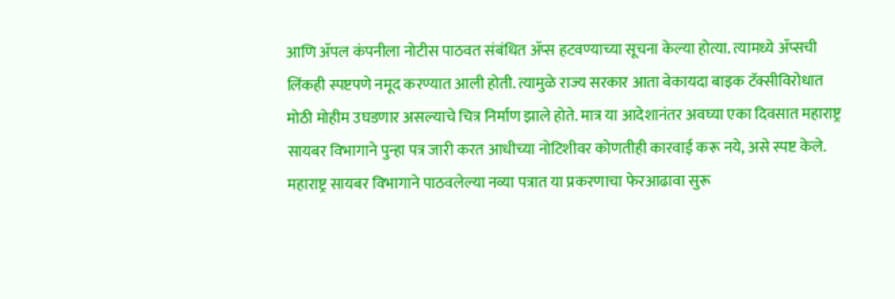आणि ॲपल कंपनीला नोटीस पाठवत संबंधित ॲप्स हटवण्याच्या सूचना केल्या होत्या. त्यामध्ये ॲप्सची लिंकही स्पष्टपणे नमूद करण्यात आली होती. त्यामुळे राज्य सरकार आता बेकायदा बाइक टॅक्सीविरोधात मोठी मोहीम उघडणार असल्याचे चित्र निर्माण झाले होते. मात्र या आदेशानंतर अवघ्या एका दिवसात महाराष्ट्र सायबर विभागाने पुन्हा पत्र जारी करत आधीच्या नोटिशीवर कोणतीही कारवाई करू नये, असे स्पष्ट केले.
महाराष्ट्र सायबर विभागाने पाठवलेल्या नव्या पत्रात या प्रकरणाचा फेरआढावा सुरू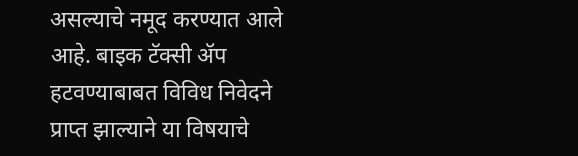असल्याचे नमूद करण्यात आले आहे. बाइक टॅक्सी ॲप हटवण्याबाबत विविध निवेदने प्राप्त झाल्याने या विषयाचे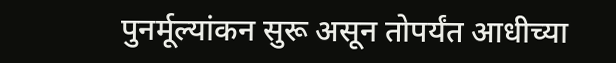पुनर्मूल्यांकन सुरू असून तोपर्यंत आधीच्या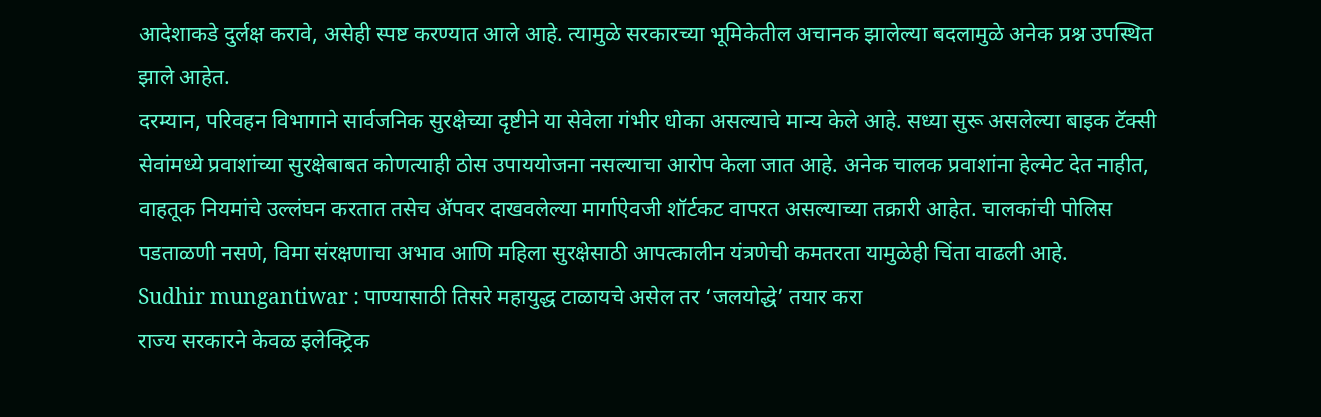आदेशाकडे दुर्लक्ष करावे, असेही स्पष्ट करण्यात आले आहे. त्यामुळे सरकारच्या भूमिकेतील अचानक झालेल्या बदलामुळे अनेक प्रश्न उपस्थित झाले आहेत.
दरम्यान, परिवहन विभागाने सार्वजनिक सुरक्षेच्या दृष्टीने या सेवेला गंभीर धोका असल्याचे मान्य केले आहे. सध्या सुरू असलेल्या बाइक टॅक्सी सेवांमध्ये प्रवाशांच्या सुरक्षेबाबत कोणत्याही ठोस उपाययोजना नसल्याचा आरोप केला जात आहे. अनेक चालक प्रवाशांना हेल्मेट देत नाहीत, वाहतूक नियमांचे उल्लंघन करतात तसेच ॲपवर दाखवलेल्या मार्गाऐवजी शॉर्टकट वापरत असल्याच्या तक्रारी आहेत. चालकांची पोलिस पडताळणी नसणे, विमा संरक्षणाचा अभाव आणि महिला सुरक्षेसाठी आपत्कालीन यंत्रणेची कमतरता यामुळेही चिंता वाढली आहे.
Sudhir mungantiwar : पाण्यासाठी तिसरे महायुद्ध टाळायचे असेल तर ‘जलयोद्धे’ तयार करा
राज्य सरकारने केवळ इलेक्ट्रिक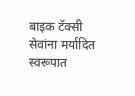बाइक टॅक्सी सेवांना मर्यादित स्वरूपात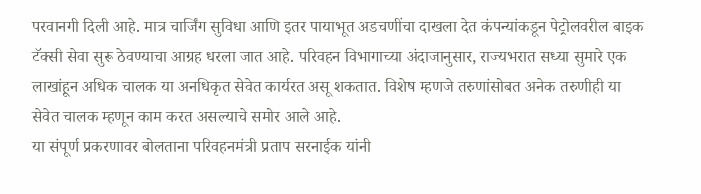परवानगी दिली आहे. मात्र चार्जिंग सुविधा आणि इतर पायाभूत अडचणींचा दाखला देत कंपन्यांकडून पेट्रोलवरील बाइक टॅक्सी सेवा सुरू ठेवण्याचा आग्रह धरला जात आहे. परिवहन विभागाच्या अंदाजानुसार, राज्यभरात सध्या सुमारे एक लाखांहून अधिक चालक या अनधिकृत सेवेत कार्यरत असू शकतात. विशेष म्हणजे तरुणांसोबत अनेक तरुणीही या सेवेत चालक म्हणून काम करत असल्याचे समोर आले आहे.
या संपूर्ण प्रकरणावर बोलताना परिवहनमंत्री प्रताप सरनाईक यांनी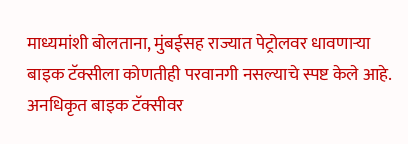माध्यमांशी बोलताना, मुंबईसह राज्यात पेट्रोलवर धावणाऱ्या बाइक टॅक्सीला कोणतीही परवानगी नसल्याचे स्पष्ट केले आहे. अनधिकृत बाइक टॅक्सीवर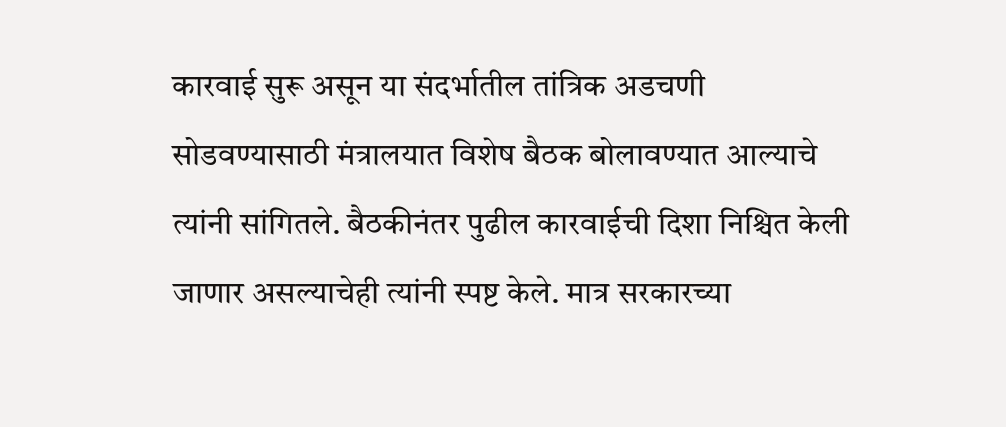कारवाई सुरू असून या संदर्भातील तांत्रिक अडचणी सोडवण्यासाठी मंत्रालयात विशेष बैठक बोलावण्यात आल्याचे त्यांनी सांगितले. बैठकीनंतर पुढील कारवाईची दिशा निश्चित केली जाणार असल्याचेही त्यांनी स्पष्ट केले. मात्र सरकारच्या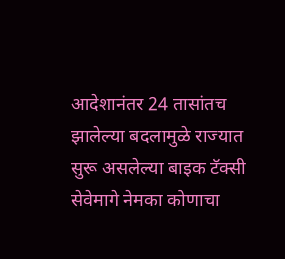आदेशानंतर 24 तासांतच झालेल्या बदलामुळे राज्यात सुरू असलेल्या बाइक टॅक्सी सेवेमागे नेमका कोणाचा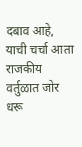दबाव आहे, याची चर्चा आता राजकीय वर्तुळात जोर धरू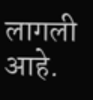लागली आहे.